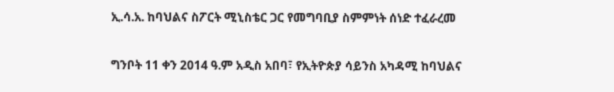ኢ.ሳ.አ. ከባህልና ስፖርት ሚኒስቴር ጋር የመግባቢያ ስምምነት ሰነድ ተፈራረመ

ግንቦት 11 ቀን 2014 ዓ.ም አዲስ አበባ፣ የኢትዮጵያ ሳይንስ አካዳሚ ከባህልና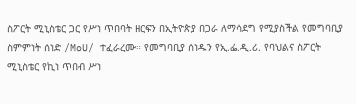ስፖርት ሚኒስቴር ጋር የሥነ ጥበባት ዘርፍን በኢትዮጵያ በጋራ ለማሳደግ የሚያስችል የመግባቢያ ስምምነት ሰነድ /MoU/ ተፈራረሙ። የመግባቢያ ሰነዱን የኢ.ፌ.ዲ.ሪ. የባህልና ስፖርት ሚኒስቴር የኪነ ጥበብ ሥነ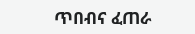ጥበብና ፈጠራ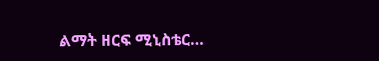ልማት ዘርፍ ሚኒስቴር…